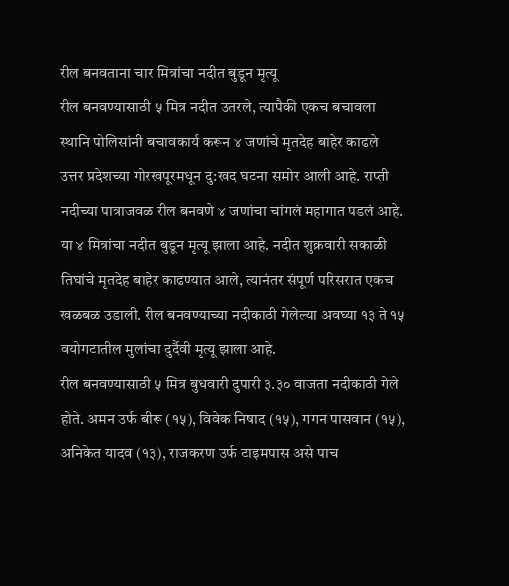रील बनवताना चार मित्रांचा नदीत बुडून मृत्यू
रील बनवण्यासाठी ५ मित्र नदीत उतरले, त्यापैकी एकच बचावला
स्थानि पोलिसांनी बचावकार्य करून ४ जणांचे मृतदेह बाहेर काढले
उत्तर प्रदेशच्या गोरखपूरमधून दु:खद घटना समोर आली आहे. राप्ती नदीच्या पात्राजवळ रील बनवणे ४ जणांचा चांगलं महागात पडलं आहे. या ४ मित्रांचा नदीत बुडून मृत्यू झाला आहे. नदीत शुक्रवारी सकाळी तिघांचे मृतदेह बाहेर काढण्यात आले, त्यानंतर संपूर्ण परिसरात एकच खळबळ उडाली. रील बनवण्याच्या नदीकाठी गेलेल्या अवघ्या १३ ते १५ वयोगटातील मुलांचा दुर्दैवी मृत्यू झाला आहे.
रील बनवण्यासाठी ५ मित्र बुधवारी दुपारी ३.३० वाजता नदीकाठी गेले होते. अमन उर्फ बीरू (१५), विवेक निषाद (१५), गगन पासवान (१५), अनिकेत यादव (१३), राजकरण उर्फ टाइमपास असे पाच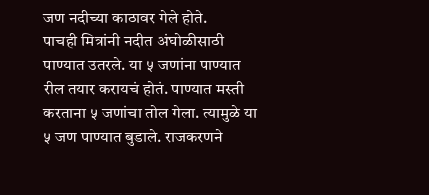जण नदीच्या काठावर गेले होते.
पाचही मित्रांनी नदीत अंघोळीसाठी पाण्यात उतरले. या ५ जणांना पाण्यात रील तयार करायचं होतं. पाण्यात मस्ती करताना ५ जणांचा तोल गेला. त्यामुळे या ५ जण पाण्यात बुडाले. राजकरणने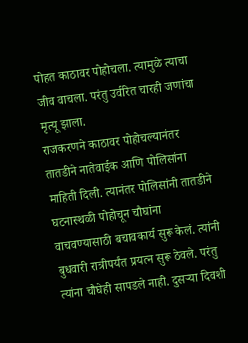पोहत काठावर पोहोचला. त्यामुळे त्याचा जीव वाचला. परंतु उर्वरित चारही जणांचा मृत्यू झाला.
राजकरणने काठावर पोहोचल्यानंतर तातडीने नातेवाईक आणि पोलिसांना माहिती दिली. त्यानंतर पोलिसांनी तातडीने घटनास्थळी पोहोचून चौघांना वाचवण्यासाठी बचावकार्य सुरू केलं. त्यांनी बुधवारी रात्रीपर्यंत प्रयत्न सुरू ठेवले. परंतु त्यांना चौघेही सापडले नाही. दुसऱ्या दिवशी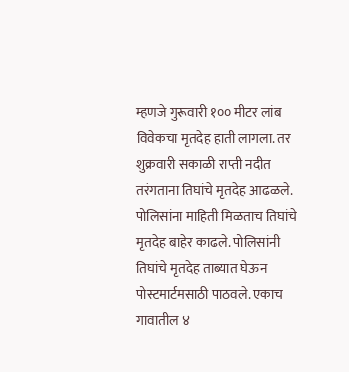म्हणजे गुरूवारी १०० मीटर लांब विवेकचा मृतदेह हाती लागला. तर शुक्रवारी सकाळी राप्ती नदीत तरंगताना तिघांचे मृतदेह आढळले. पोलिसांना माहिती मिळताच तिघांचे मृतदेह बाहेर काढले. पोलिसांनी तिघांचे मृतदेह ताब्यात घेऊन पोस्टमार्टमसाठी पाठवले. एकाच गावातील ४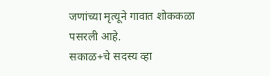जणांच्या मृत्यूने गावात शोककळा पसरली आहे.
सकाळ+चे सदस्य व्हा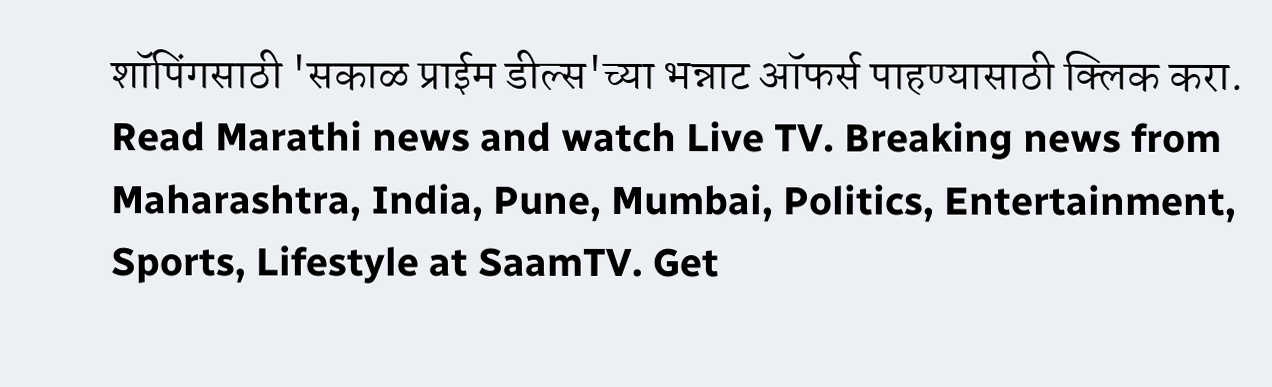शॉपिंगसाठी 'सकाळ प्राईम डील्स'च्या भन्नाट ऑफर्स पाहण्यासाठी क्लिक करा.
Read Marathi news and watch Live TV. Breaking news from Maharashtra, India, Pune, Mumbai, Politics, Entertainment, Sports, Lifestyle at SaamTV. Get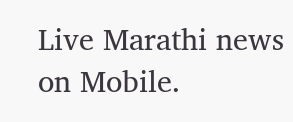Live Marathi news on Mobile.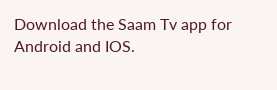Download the Saam Tv app for Android and IOS.